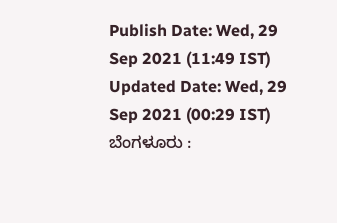Publish Date: Wed, 29 Sep 2021 (11:49 IST)
Updated Date: Wed, 29 Sep 2021 (00:29 IST)
ಬೆಂಗಳೂರು :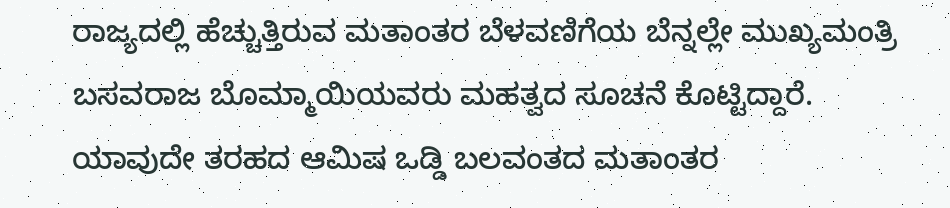ರಾಜ್ಯದಲ್ಲಿ ಹೆಚ್ಚುತ್ತಿರುವ ಮತಾಂತರ ಬೆಳವಣಿಗೆಯ ಬೆನ್ನಲ್ಲೇ ಮುಖ್ಯಮಂತ್ರಿ ಬಸವರಾಜ ಬೊಮ್ಮಾಯಿಯವರು ಮಹತ್ವದ ಸೂಚನೆ ಕೊಟ್ಟಿದ್ದಾರೆ.
ಯಾವುದೇ ತರಹದ ಆಮಿಷ ಒಡ್ಡಿ ಬಲವಂತದ ಮತಾಂತರ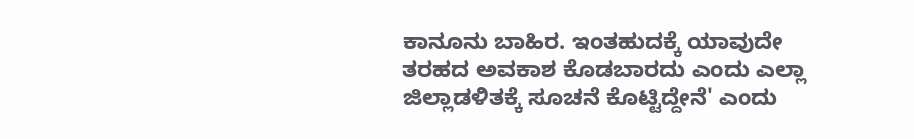ಕಾನೂನು ಬಾಹಿರ. ಇಂತಹುದಕ್ಕೆ ಯಾವುದೇ ತರಹದ ಅವಕಾಶ ಕೊಡಬಾರದು ಎಂದು ಎಲ್ಲಾ ಜಿಲ್ಲಾಡಳಿತಕ್ಕೆ ಸೂಚನೆ ಕೊಟ್ಟಿದ್ದೇನೆ' ಎಂದು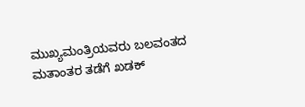ಮುಖ್ಯಮಂತ್ರಿಯವರು ಬಲವಂತದ ಮತಾಂತರ ತಡೆಗೆ ಖಡಕ್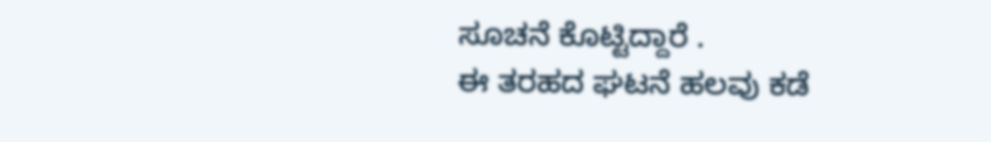ಸೂಚನೆ ಕೊಟ್ಟಿದ್ದಾರೆ .
ಈ ತರಹದ ಘಟನೆ ಹಲವು ಕಡೆ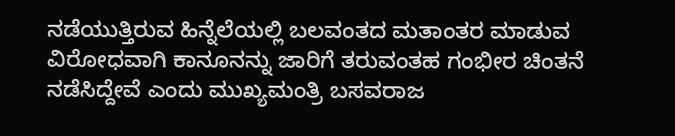ನಡೆಯುತ್ತಿರುವ ಹಿನ್ನೆಲೆಯಲ್ಲಿ ಬಲವಂತದ ಮತಾಂತರ ಮಾಡುವ ವಿರೋಧವಾಗಿ ಕಾನೂನನ್ನು ಜಾರಿಗೆ ತರುವಂತಹ ಗಂಭೀರ ಚಿಂತನೆ ನಡೆಸಿದ್ದೇವೆ ಎಂದು ಮುಖ್ಯಮಂತ್ರಿ ಬಸವರಾಜ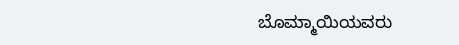ಬೊಮ್ಮಾಯಿಯವರು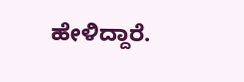ಹೇಳಿದ್ದಾರೆ.